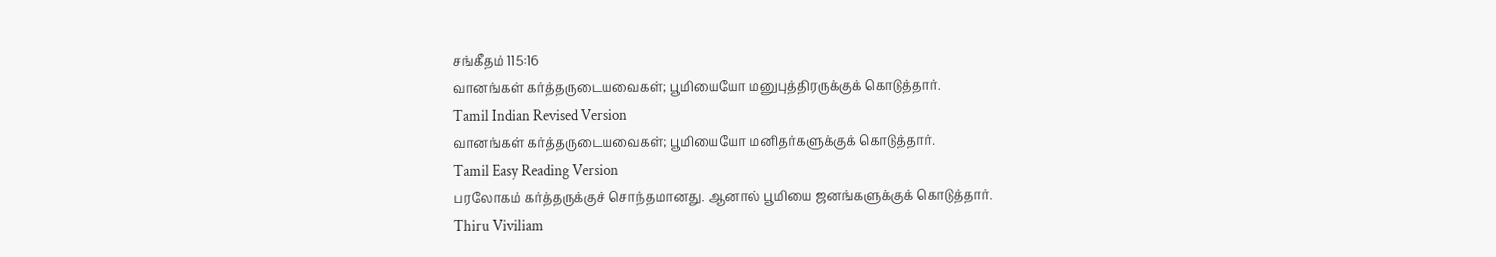சங்கீதம் 115:16
வானங்கள் கர்த்தருடையவைகள்; பூமியையோ மனுபுத்திரருக்குக் கொடுத்தார்.
Tamil Indian Revised Version
வானங்கள் கர்த்தருடையவைகள்; பூமியையோ மனிதர்களுக்குக் கொடுத்தார்.
Tamil Easy Reading Version
பரலோகம் கர்த்தருக்குச் சொந்தமானது. ஆனால் பூமியை ஜனங்களுக்குக் கொடுத்தார்.
Thiru Viviliam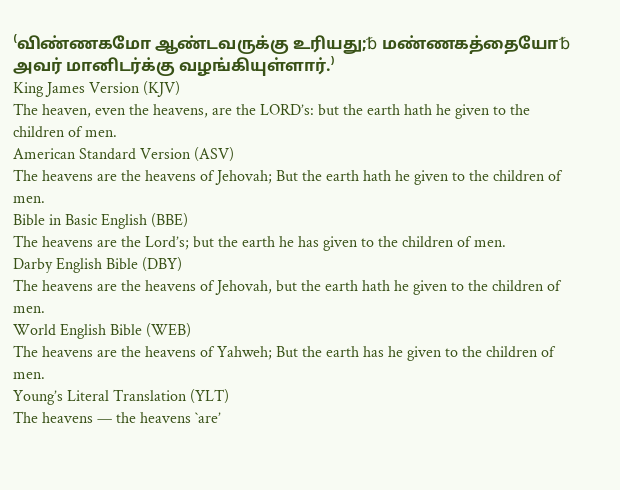⁽விண்ணகமோ ஆண்டவருக்கு உரியது;␢ மண்ணகத்தையோ␢ அவர் மானிடர்க்கு வழங்கியுள்ளார்.⁾
King James Version (KJV)
The heaven, even the heavens, are the LORD’s: but the earth hath he given to the children of men.
American Standard Version (ASV)
The heavens are the heavens of Jehovah; But the earth hath he given to the children of men.
Bible in Basic English (BBE)
The heavens are the Lord’s; but the earth he has given to the children of men.
Darby English Bible (DBY)
The heavens are the heavens of Jehovah, but the earth hath he given to the children of men.
World English Bible (WEB)
The heavens are the heavens of Yahweh; But the earth has he given to the children of men.
Young’s Literal Translation (YLT)
The heavens — the heavens `are’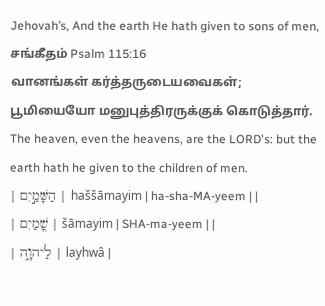Jehovah’s, And the earth He hath given to sons of men,
சங்கீதம் Psalm 115:16
வானங்கள் கர்த்தருடையவைகள்; பூமியையோ மனுபுத்திரருக்குக் கொடுத்தார்.
The heaven, even the heavens, are the LORD's: but the earth hath he given to the children of men.
| הַשָּׁמַ֣יִם | haššāmayim | ha-sha-MA-yeem | |
| שָׁ֭מַיִם | šāmayim | SHA-ma-yeem | |
| לַיהוָ֑ה | layhwâ |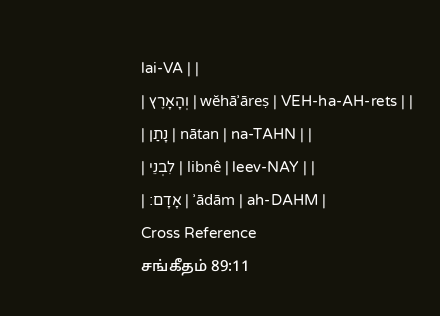lai-VA | |
| וְהָאָרֶץ | wĕhāʾāreṣ | VEH-ha-AH-rets | |
| נָתַן | nātan | na-TAHN | |
| לִבְנֵי | libnê | leev-NAY | |
| אָדָם׃ | ʾādām | ah-DAHM |
Cross Reference
சங்கீதம் 89:11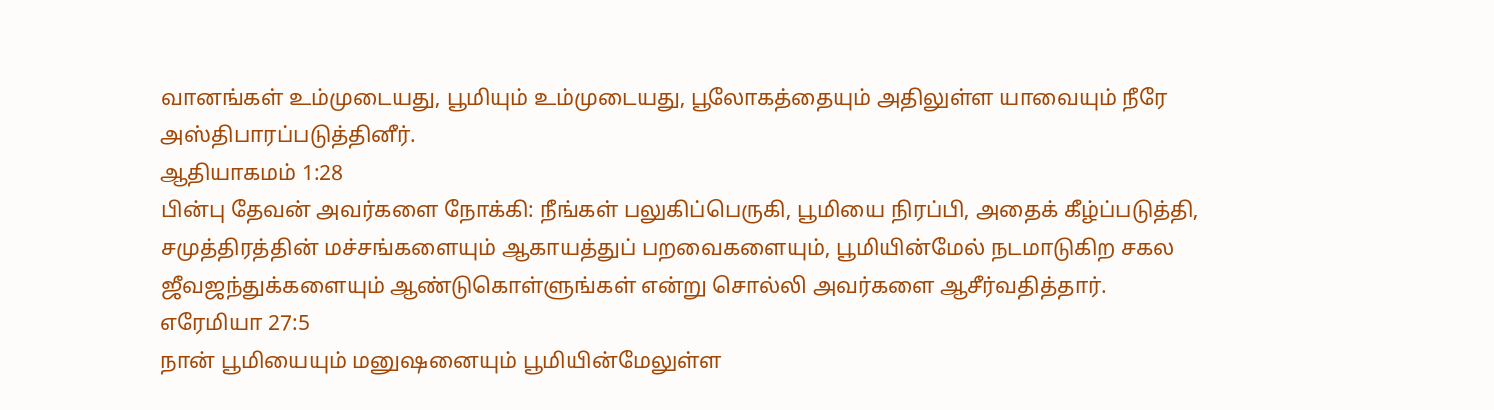வானங்கள் உம்முடையது, பூமியும் உம்முடையது, பூலோகத்தையும் அதிலுள்ள யாவையும் நீரே அஸ்திபாரப்படுத்தினீர்.
ஆதியாகமம் 1:28
பின்பு தேவன் அவர்களை நோக்கி: நீங்கள் பலுகிப்பெருகி, பூமியை நிரப்பி, அதைக் கீழ்ப்படுத்தி, சமுத்திரத்தின் மச்சங்களையும் ஆகாயத்துப் பறவைகளையும், பூமியின்மேல் நடமாடுகிற சகல ஜீவஜந்துக்களையும் ஆண்டுகொள்ளுங்கள் என்று சொல்லி அவர்களை ஆசீர்வதித்தார்.
எரேமியா 27:5
நான் பூமியையும் மனுஷனையும் பூமியின்மேலுள்ள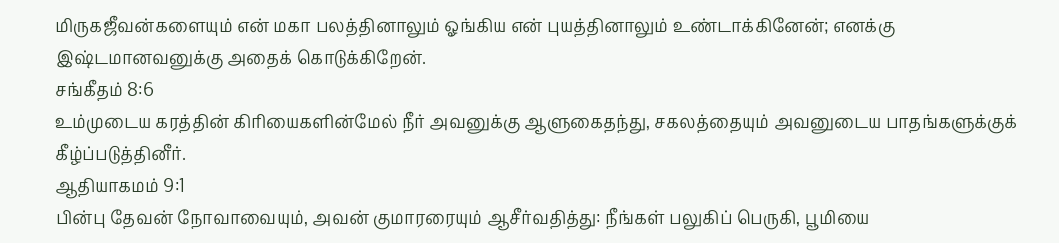மிருகஜீவன்களையும் என் மகா பலத்தினாலும் ஓங்கிய என் புயத்தினாலும் உண்டாக்கினேன்; எனக்கு இஷ்டமானவனுக்கு அதைக் கொடுக்கிறேன்.
சங்கீதம் 8:6
உம்முடைய கரத்தின் கிரியைகளின்மேல் நீர் அவனுக்கு ஆளுகைதந்து, சகலத்தையும் அவனுடைய பாதங்களுக்குக் கீழ்ப்படுத்தினீர்.
ஆதியாகமம் 9:1
பின்பு தேவன் நோவாவையும், அவன் குமாரரையும் ஆசீர்வதித்து: நீங்கள் பலுகிப் பெருகி, பூமியை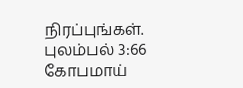நிரப்புங்கள்.
புலம்பல் 3:66
கோபமாய்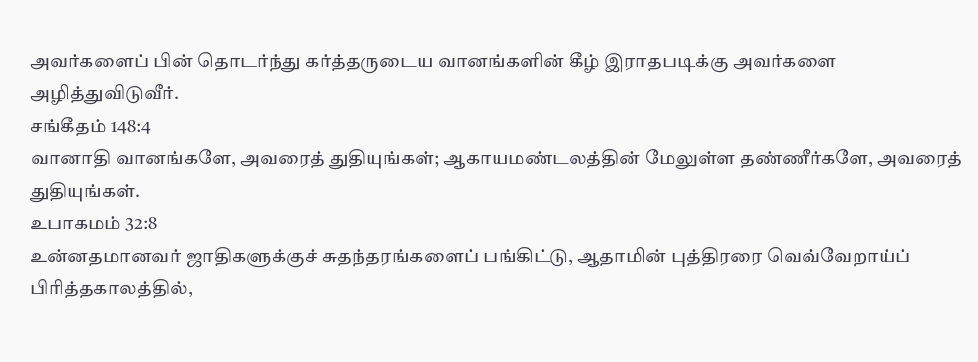அவர்களைப் பின் தொடர்ந்து கர்த்தருடைய வானங்களின் கீழ் இராதபடிக்கு அவர்களை அழித்துவிடுவீர்.
சங்கீதம் 148:4
வானாதி வானங்களே, அவரைத் துதியுங்கள்; ஆகாயமண்டலத்தின் மேலுள்ள தண்ணீர்களே, அவரைத் துதியுங்கள்.
உபாகமம் 32:8
உன்னதமானவர் ஜாதிகளுக்குச் சுதந்தரங்களைப் பங்கிட்டு, ஆதாமின் புத்திரரை வெவ்வேறாய்ப் பிரித்தகாலத்தில்,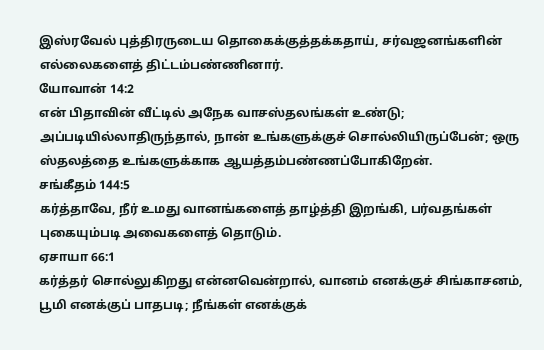இஸ்ரவேல் புத்திரருடைய தொகைக்குத்தக்கதாய், சர்வஜனங்களின் எல்லைகளைத் திட்டம்பண்ணினார்.
யோவான் 14:2
என் பிதாவின் வீட்டில் அநேக வாசஸ்தலங்கள் உண்டு; அப்படியில்லாதிருந்தால், நான் உங்களுக்குச் சொல்லியிருப்பேன்; ஒரு ஸ்தலத்தை உங்களுக்காக ஆயத்தம்பண்ணப்போகிறேன்.
சங்கீதம் 144:5
கர்த்தாவே, நீர் உமது வானங்களைத் தாழ்த்தி இறங்கி, பர்வதங்கள் புகையும்படி அவைகளைத் தொடும்.
ஏசாயா 66:1
கர்த்தர் சொல்லுகிறது என்னவென்றால், வானம் எனக்குச் சிங்காசனம், பூமி எனக்குப் பாதபடி; நீங்கள் எனக்குக்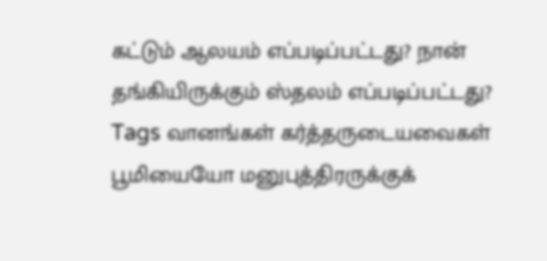கட்டும் ஆலயம் எப்படிப்பட்டது? நான் தங்கியிருக்கும் ஸ்தலம் எப்படிப்பட்டது?
Tags வானங்கள் கர்த்தருடையவைகள் பூமியையோ மனுபுத்திரருக்குக்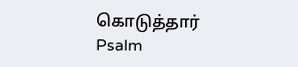கொடுத்தார்
Psalm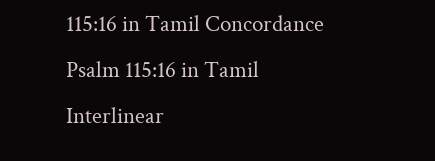115:16 in Tamil Concordance Psalm 115:16 in Tamil Interlinear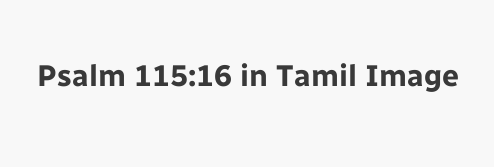Psalm 115:16 in Tamil Image